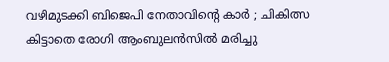വഴിമുടക്കി ബിജെപി നേതാവിന്റെ കാര്‍ ; ചികിത്സ കിട്ടാതെ രോഗി ആംബുലന്‍സില്‍ മരിച്ചു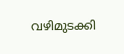വഴിമുടക്കി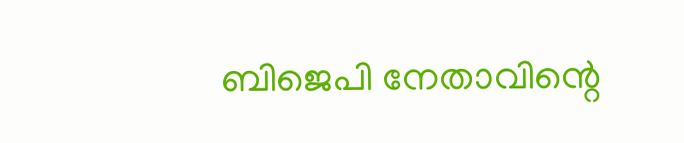ബിജെപി നേതാവിന്റെ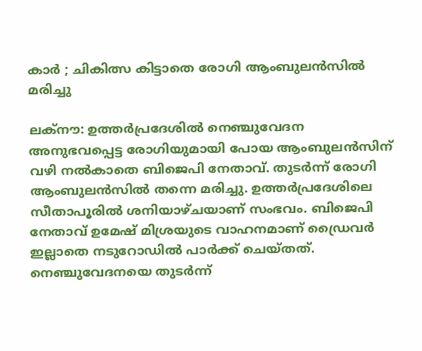കാര്‍ ; ചികിത്സ കിട്ടാതെ രോഗി ആംബുലന്‍സില്‍ മരിച്ചു

ലക്നൗ: ഉത്തര്‍പ്രദേശില്‍ നെഞ്ചുവേദന അനുഭവപ്പെട്ട രോഗിയുമായി പോയ ആംബുലന്‍സിന് വഴി നല്‍കാതെ ബിജെപി നേതാവ്. തുടര്‍ന്ന് രോഗി ആംബുലന്‍സില്‍ തന്നെ മരിച്ചു. ഉത്തര്‍പ്രദേശിലെ സീതാപൂരില്‍ ശനിയാഴ്ചയാണ് സംഭവം. ബിജെപി നേതാവ് ഉമേഷ് മിശ്രയുടെ വാഹനമാണ് ഡ്രൈവര്‍ ഇല്ലാതെ നടുറോഡില്‍ പാര്‍ക്ക് ചെയ്തത്. നെഞ്ചുവേദനയെ തുടര്‍ന്ന്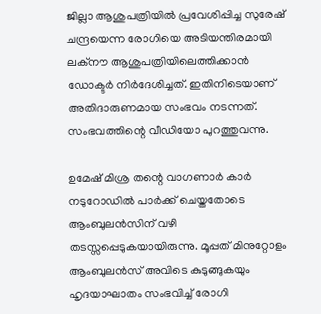ജില്ലാ ആശുപത്രിയില്‍ പ്രവേശിപ്പിച്ച സുരേഷ് ചന്ദ്രയെന്ന രോഗിയെ അടിയന്തിരമായി ലക്നൗ ആശുപത്രിയിലെത്തിക്കാന്‍ ഡോക്ടര്‍ നിര്‍ദേശിച്ചത്. ഇതിനിടെയാണ് അതിദാരുണമായ സംഭവം നടന്നത്. സംഭവത്തിന്റെ വീഡിയോ പുറത്തുവന്നു.

ഉമേഷ് മിശ്ര തന്റെ വാഗണാര്‍ കാര്‍ നടുറോഡില്‍ പാര്‍ക്ക് ചെയ്തതോടെ ആംബുലന്‍സിന് വഴി തടസ്സപ്പെടുകയായിരുന്നു. മൂപ്പത് മിനുറ്റോളം ആംബുലന്‍സ് അവിടെ കുടുങ്ങുകയും ഹൃദയാഘാതം സംഭവിച്ച് രോഗി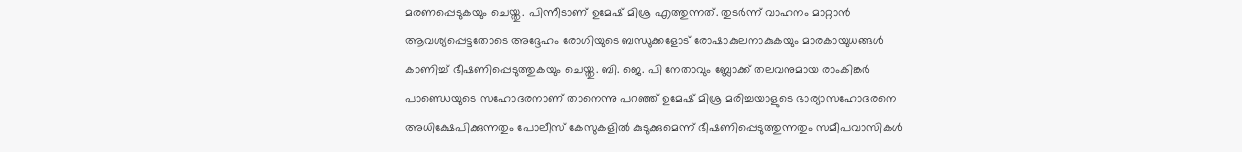മരണപ്പെടുകയും ചെയ്തു. പിന്നീടാണ് ഉമേഷ് മിശ്ര എത്തുന്നത്. തുടര്‍ന്ന് വാഹനം മാറ്റാന്‍ ആവശ്യപ്പെട്ടതോടെ അദ്ദേഹം രോഗിയുടെ ബന്ധുക്കളോട് രോഷാകുലനാകുകയും മാരകായുധങ്ങള്‍ കാണിച്ച് ഭീഷണിപ്പെടുത്തുകയും ചെയ്തു. ബി. ജെ. പി നേതാവും ബ്ലോക്ക് തലവനുമായ രാംകിങ്കര്‍ പാണ്ഡെയുടെ സഹോദരനാണ് താനെന്നു പറഞ്ഞ് ഉമേഷ് മിശ്ര മരിച്ചയാളുടെ ഭാര്യാസഹോദരനെ അധിക്ഷേപിക്കുന്നതും പോലീസ് കേസുകളില്‍ കുടുക്കുമെന്ന് ഭീഷണിപ്പെടുത്തുന്നതും സമീപവാസികള്‍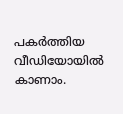പകര്‍ത്തിയ വീഡിയോയില്‍ കാണാം.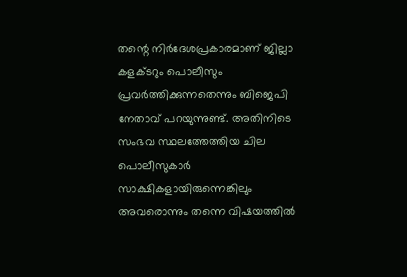തന്റെ നിര്‍ദേശപ്രകാരമാണ് ജില്ലാ കളക്ടറും പൊലീസും പ്രവര്‍ത്തിക്കുന്നതെന്നും ബിജെപി നേതാവ് പറയുന്നുണ്ട്. അതിനിടെ സംഭവ സ്ഥലത്തേത്തിയ ചില പൊലീസുകാര്‍ സാക്ഷികളായിരുന്നെങ്കിലും അവരൊന്നും തന്നെ വിഷയത്തില്‍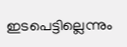ഇടപെട്ടില്ലെന്നും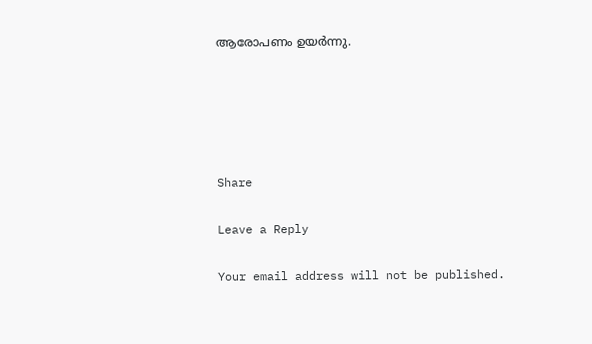ആരോപണം ഉയര്‍ന്നു.





Share

Leave a Reply

Your email address will not be published.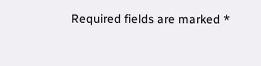Required fields are marked *